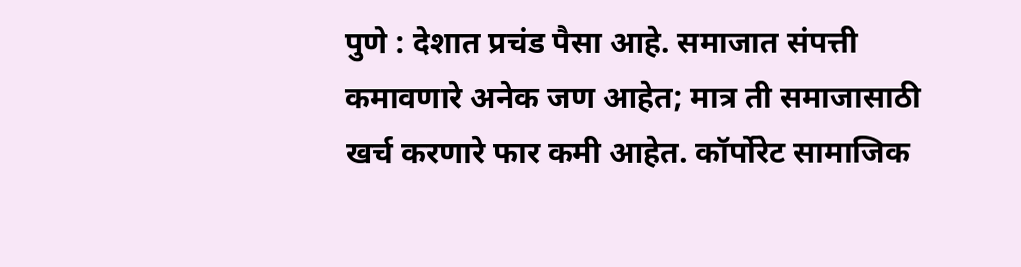पुणे : देशात प्रचंड पैसा आहे. समाजात संपत्ती कमावणारे अनेक जण आहेत; मात्र ती समाजासाठी खर्च करणारे फार कमी आहेत. कॉर्पोरेट सामाजिक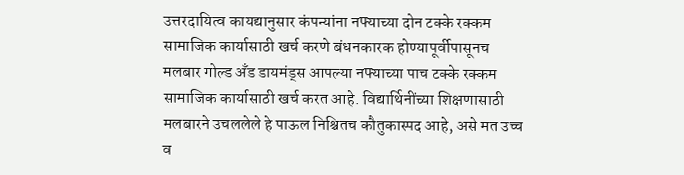उत्तरदायित्व कायद्यानुसार कंपन्यांना नफ्याच्या दोन टक्के रक्कम सामाजिक कार्यासाठी खर्च करणे बंधनकारक होण्यापूर्वीपासूनच मलबार गोल्ड अँड डायमंड्स आपल्या नफ्याच्या पाच टक्के रक्कम सामाजिक कार्यासाठी खर्च करत आहे. विद्यार्थिनींच्या शिक्षणासाठी मलबारने उचललेले हे पाऊल निश्चितच कौतुकास्पद आहे, असे मत उच्च व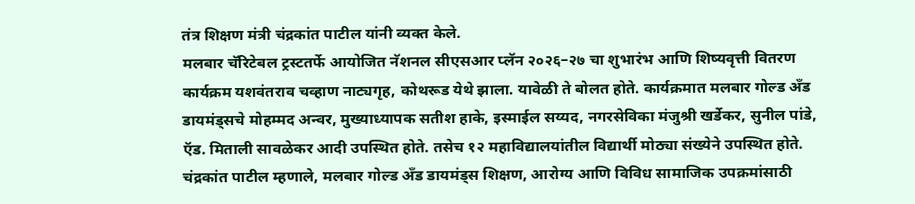तंत्र शिक्षण मंत्री चंद्रकांत पाटील यांनी व्यक्त केले.
मलबार चॅरिटेबल ट्रस्टतर्फे आयोजित नॅशनल सीएसआर प्लॅन २०२६–२७ चा शुभारंभ आणि शिष्यवृत्ती वितरण कार्यक्रम यशवंतराव चव्हाण नाट्यगृह, कोथरूड येथे झाला. यावेळी ते बोलत होते. कार्यक्रमात मलबार गोल्ड अँड डायमंड्सचे मोहम्मद अन्वर, मुख्याध्यापक सतीश हाके, इस्माईल सय्यद, नगरसेविका मंजुश्री खर्डेकर, सुनील पांडे, ऍड. मिताली सावळेकर आदी उपस्थित होते. तसेच १२ महाविद्यालयांतील विद्यार्थी मोठ्या संख्येने उपस्थित होते.
चंद्रकांत पाटील म्हणाले, मलबार गोल्ड अँड डायमंड्स शिक्षण, आरोग्य आणि विविध सामाजिक उपक्रमांसाठी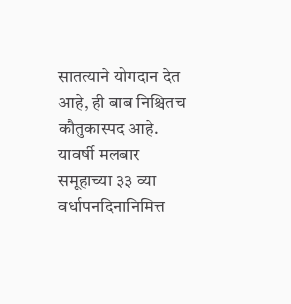सातत्याने योगदान देत आहे, ही बाब निश्चितच कौतुकास्पद आहे. यावर्षी मलबार समूहाच्या ३३ व्या वर्धापनदिनानिमित्त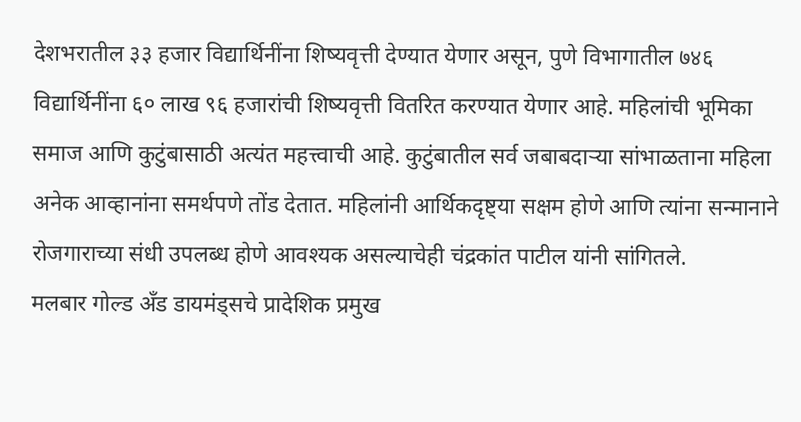देशभरातील ३३ हजार विद्यार्थिनींना शिष्यवृत्ती देण्यात येणार असून, पुणे विभागातील ७४६ विद्यार्थिनींना ६० लाख ९६ हजारांची शिष्यवृत्ती वितरित करण्यात येणार आहे. महिलांची भूमिका समाज आणि कुटुंबासाठी अत्यंत महत्त्वाची आहे. कुटुंबातील सर्व जबाबदाऱ्या सांभाळताना महिला अनेक आव्हानांना समर्थपणे तोंड देतात. महिलांनी आर्थिकदृष्ट्या सक्षम होणे आणि त्यांना सन्मानाने रोजगाराच्या संधी उपलब्ध होणे आवश्यक असल्याचेही चंद्रकांत पाटील यांनी सांगितले.
मलबार गोल्ड अँड डायमंड्सचे प्रादेशिक प्रमुख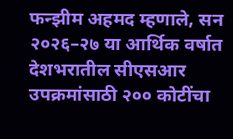फन्झीम अहमद म्हणाले, सन २०२६–२७ या आर्थिक वर्षात देशभरातील सीएसआर उपक्रमांसाठी २०० कोटींचा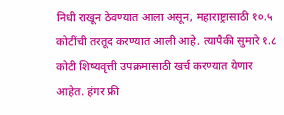निधी राखून ठेवण्यात आला असून, महाराष्ट्रासाठी १०.५ कोटींची तरतूद करण्यात आली आहे. त्यापैकी सुमारे १.८ कोटी शिष्यवृत्ती उपक्रमासाठी खर्च करण्यात येणार आहेत. हंगर फ्री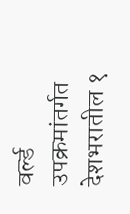वर्ल्ड उपक्रमांतर्गत देशभरातील १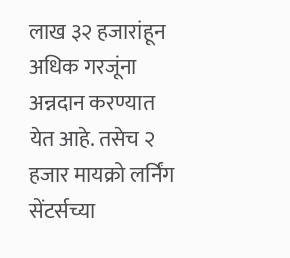लाख ३२ हजारांहून अधिक गरजूंना अन्नदान करण्यात येत आहे. तसेच २ हजार मायक्रो लर्निंग सेंटर्सच्या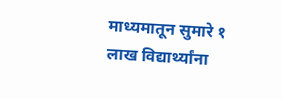माध्यमातून सुमारे १ लाख विद्यार्थ्यांना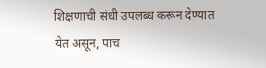शिक्षणाची संधी उपलब्ध करून देण्यात येत असून, पाच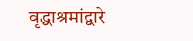वृद्धाश्रमांद्वारे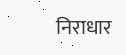निराधार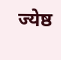ज्येष्ठ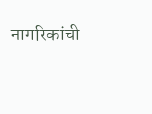नागरिकांची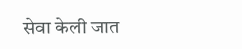सेवा केली जात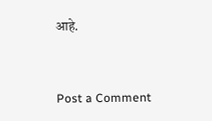आहे.


Post a Comment